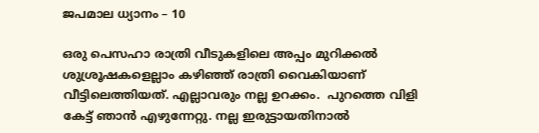ജപമാല ധ്യാനം – 10

ഒരു പെസഹാ രാത്രി വീടുകളിലെ അപ്പം മുറിക്കൽ ശുശ്രൂഷകളെല്ലാം കഴിഞ്ഞ് രാത്രി വൈകിയാണ് വീട്ടിലെത്തിയത്. എല്ലാവരും നല്ല ഉറക്കം.  പുറത്തെ വിളി കേട്ട് ഞാൻ എഴുന്നേറ്റു. നല്ല ഇരുട്ടായതിനാൽ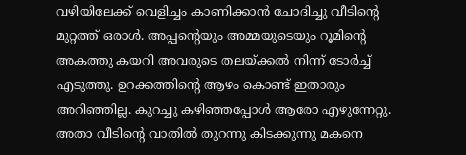വഴിയിലേക്ക് വെളിച്ചം കാണിക്കാൻ ചോദിച്ചു വീടിന്റെ മുറ്റത്ത് ഒരാൾ. അപ്പന്റെയും അമ്മയുടെയും റൂമിന്റെ അകത്തു കയറി അവരുടെ തലയ്ക്കൽ നിന്ന് ടോർച്ച് എടുത്തു. ഉറക്കത്തിന്റെ ആഴം കൊണ്ട് ഇതാരും അറിഞ്ഞില്ല. കുറച്ചു കഴിഞ്ഞപ്പോൾ ആരോ എഴുന്നേറ്റു. അതാ വീടിന്റെ വാതിൽ തുറന്നു കിടക്കുന്നു മകനെ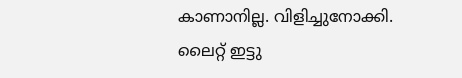കാണാനില്ല. വിളിച്ചുനോക്കി. ലൈറ്റ് ഇട്ടു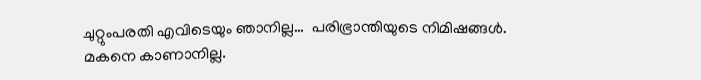ചുറ്റുംപരതി എവിടെയും ഞാനില്ല…  പരിഭ്രാന്തിയുടെ നിമിഷങ്ങൾ. മകനെ കാണാനില്ല.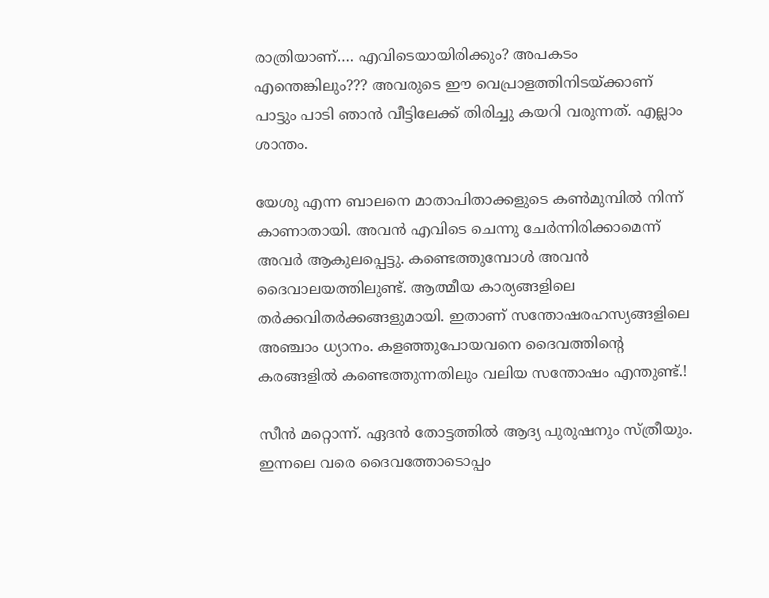രാത്രിയാണ്…. എവിടെയായിരിക്കും? അപകടം എന്തെങ്കിലും??? അവരുടെ ഈ വെപ്രാളത്തിനിടയ്ക്കാണ് പാട്ടും പാടി ഞാൻ വീട്ടിലേക്ക് തിരിച്ചു കയറി വരുന്നത്. എല്ലാം ശാന്തം.

യേശു എന്ന ബാലനെ മാതാപിതാക്കളുടെ കൺമുമ്പിൽ നിന്ന് കാണാതായി. അവൻ എവിടെ ചെന്നു ചേർന്നിരിക്കാമെന്ന് അവർ ആകുലപ്പെട്ടു. കണ്ടെത്തുമ്പോൾ അവൻ ദൈവാലയത്തിലുണ്ട്. ആത്മീയ കാര്യങ്ങളിലെ തർക്കവിതർക്കങ്ങളുമായി. ഇതാണ് സന്തോഷരഹസ്യങ്ങളിലെ അഞ്ചാം ധ്യാനം. കളഞ്ഞുപോയവനെ ദൈവത്തിന്റെ കരങ്ങളിൽ കണ്ടെത്തുന്നതിലും വലിയ സന്തോഷം എന്തുണ്ട്.!

സീൻ മറ്റൊന്ന്. ഏദൻ തോട്ടത്തിൽ ആദ്യ പുരുഷനും സ്ത്രീയും. ഇന്നലെ വരെ ദൈവത്തോടൊപ്പം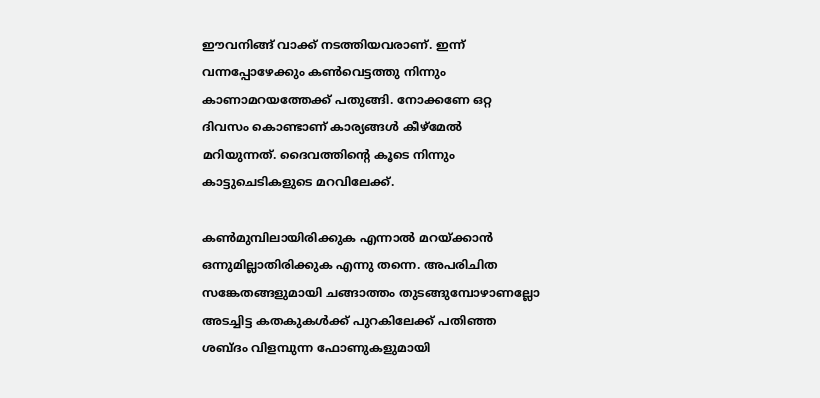ഈവനിങ്ങ് വാക്ക് നടത്തിയവരാണ്. ഇന്ന് വന്നപ്പോഴേക്കും കൺവെട്ടത്തു നിന്നും കാണാമറയത്തേക്ക് പതുങ്ങി. നോക്കണേ ഒറ്റ ദിവസം കൊണ്ടാണ് കാര്യങ്ങൾ കീഴ്‌മേൽ മറിയുന്നത്. ദൈവത്തിന്റെ കൂടെ നിന്നും കാട്ടുചെടികളുടെ മറവിലേക്ക്.

കൺമുമ്പിലായിരിക്കുക എന്നാൽ മറയ്ക്കാൻ ഒന്നുമില്ലാതിരിക്കുക എന്നു തന്നെ. അപരിചിത സങ്കേതങ്ങളുമായി ചങ്ങാത്തം തുടങ്ങുമ്പോഴാണല്ലോ അടച്ചിട്ട കതകുകൾക്ക് പുറകിലേക്ക് പതിഞ്ഞ ശബ്ദം വിളമ്പുന്ന ഫോണുകളുമായി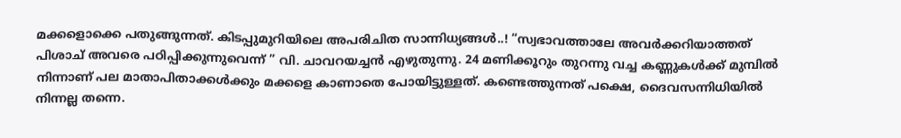മക്കളൊക്കെ പതുങ്ങുന്നത്. കിടപ്പുമുറിയിലെ അപരിചിത സാന്നിധ്യങ്ങൾ..! “സ്വഭാവത്താലേ അവർക്കറിയാത്തത് പിശാച് അവരെ പഠിപ്പിക്കുന്നുവെന്ന് ” വി. ചാവറയച്ചൻ എഴുതുന്നു. 24 മണിക്കൂറും തുറന്നു വച്ച കണ്ണുകൾക്ക് മുമ്പിൽ നിന്നാണ് പല മാതാപിതാക്കൾക്കും മക്കളെ കാണാതെ പോയിട്ടുള്ളത്. കണ്ടെത്തുന്നത് പക്ഷെ, ദൈവസന്നിധിയിൽ നിന്നല്ല തന്നെ.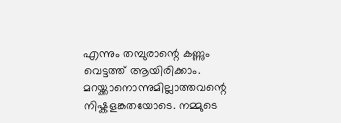എന്നും തമ്പുരാന്റെ കണ്ണും വെട്ടത്ത് ആയിരിക്കാം. മറയ്ക്കാനൊന്നുമില്ലാത്തവന്റെ നിഷ്കളങ്കതയോടെ. നമ്മുടെ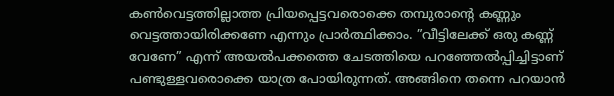കൺവെട്ടത്തില്ലാത്ത പ്രിയപ്പെട്ടവരൊക്കെ തമ്പുരാന്റെ കണ്ണും വെട്ടത്തായിരിക്കണേ എന്നും പ്രാർത്ഥിക്കാം. ”വീട്ടിലേക്ക് ഒരു കണ്ണ് വേണേ” എന്ന് അയൽപക്കത്തെ ചേടത്തിയെ പറഞ്ഞേൽപ്പിച്ചിട്ടാണ് പണ്ടുള്ളവരൊക്കെ യാത്ര പോയിരുന്നത്. അങ്ങിനെ തന്നെ പറയാൻ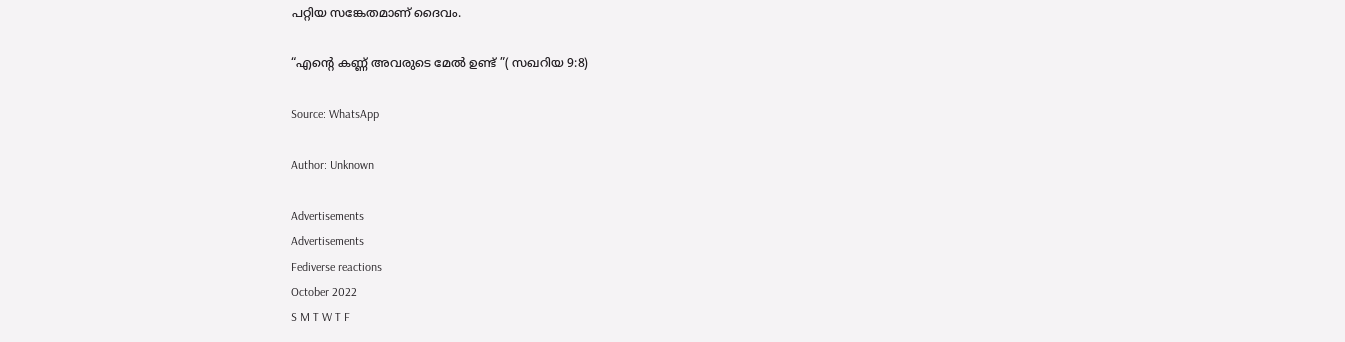പറ്റിയ സങ്കേതമാണ് ദൈവം.

“എന്റെ കണ്ണ് അവരുടെ മേൽ ഉണ്ട് ”( സഖറിയ 9:8)

Source: WhatsApp

Author: Unknown

Advertisements
Advertisements
Fediverse reactions
October 2022
S M T W T F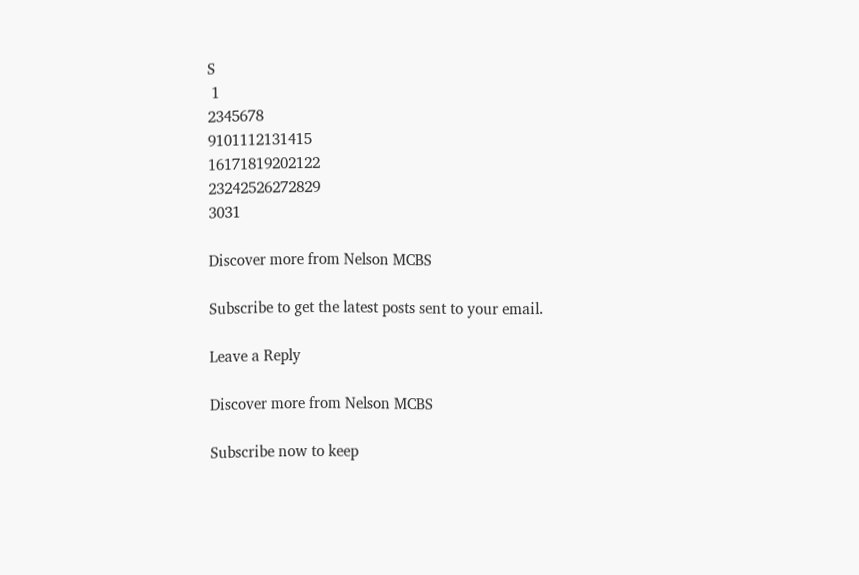S
 1
2345678
9101112131415
16171819202122
23242526272829
3031

Discover more from Nelson MCBS

Subscribe to get the latest posts sent to your email.

Leave a Reply

Discover more from Nelson MCBS

Subscribe now to keep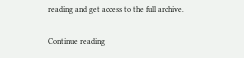reading and get access to the full archive.

Continue reading